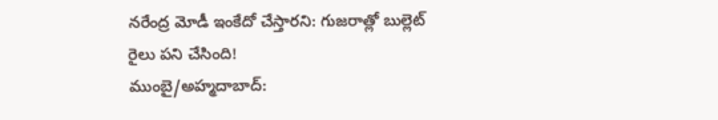నరేంద్ర మోడీ ఇంకేదో చేస్తారని: గుజరాత్లో బుల్లెట్ రైలు పని చేసింది!
ముంబై/అహ్మదాబాద్: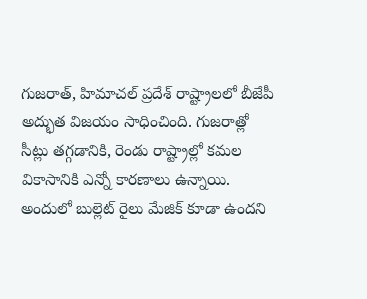గుజరాత్, హిమాచల్ ప్రదేశ్ రాష్ట్రాలలో బీజేపీ అద్భుత విజయం సాధించింది. గుజరాత్లో సీట్లు తగ్గడానికి, రెండు రాష్ట్రాల్లో కమల వికాసానికి ఎన్నో కారణాలు ఉన్నాయి. అందులో బుల్లెట్ రైలు మేజిక్ కూడా ఉందని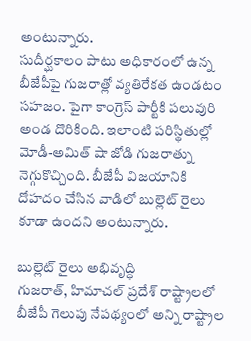అంటున్నారు.
సుదీర్ఘకాలం పాటు అధికారంలో ఉన్న బీజేపీపై గుజరాత్లో వ్యతిరేకత ఉండటం సహజం. పైగా కాంగ్రెస్ పార్టీకి పలువురి అండ దొరికింది. ఇలాంటి పరిస్థితుల్లో మోడీ-అమిత్ షా జోడి గుజరాత్ను నెగ్గుకొచ్చింది. బీజేపీ విజయానికి దోహదం చేసిన వాడిలో బుల్లెట్ రైలు కూడా ఉందని అంటున్నారు.

బుల్లెట్ రైలు అభివృద్ధి
గుజరాత్, హిమాచల్ ప్రదేశ్ రాష్ట్రాలలో బీజేపీ గెలుపు నేపథ్యంలో అన్ని రాష్ట్రాల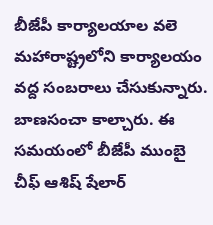బీజేపీ కార్యాలయాల వలె మహారాష్ట్రలోని కార్యాలయం వద్ద సంబరాలు చేసుకున్నారు. బాణసంచా కాల్చారు. ఈ సమయంలో బీజేపీ ముంబై చీఫ్ ఆశిష్ షేలార్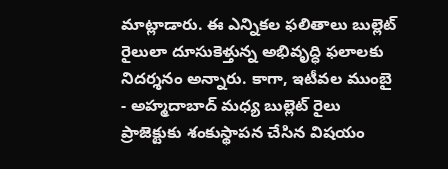మాట్లాడారు. ఈ ఎన్నికల ఫలితాలు బుల్లెట్ రైలులా దూసుకెళ్తున్న అభివృద్ధి ఫలాలకు నిదర్శనం అన్నారు. కాగా, ఇటీవల ముంబై - అహ్మదాబాద్ మధ్య బుల్లెట్ రైలు ప్రాజెక్టుకు శంకుస్థాపన చేసిన విషయం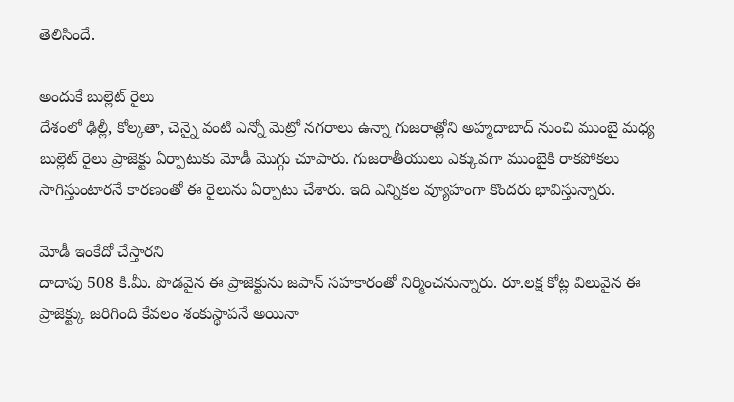తెలిసిందే.

అందుకే బుల్లెట్ రైలు
దేశంలో ఢిల్లీ, కోల్కతా, చెన్నై వంటి ఎన్నో మెట్రో నగరాలు ఉన్నా గుజరాత్లోని అహ్మదాబాద్ నుంచి ముంబై మధ్య బుల్లెట్ రైలు ప్రాజెక్టు ఏర్పాటుకు మోడీ మొగ్గు చూపారు. గుజరాతీయులు ఎక్కువగా ముంబైకి రాకపోకలు సాగిస్తుంటారనే కారణంతో ఈ రైలును ఏర్పాటు చేశారు. ఇది ఎన్నికల వ్యూహంగా కొందరు భావిస్తున్నారు.

మోడీ ఇంకేదో చేస్తారని
దాదాపు 508 కి.మీ. పొడవైన ఈ ప్రాజెక్టును జపాన్ సహకారంతో నిర్మించనున్నారు. రూ.లక్ష కోట్ల విలువైన ఈ ప్రాజెక్ట్కు జరిగింది కేవలం శంకుస్థాపనే అయినా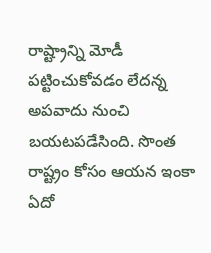రాష్ట్రాన్ని మోడీ పట్టించుకోవడం లేదన్న అపవాదు నుంచి బయటపడేసింది. సొంత రాష్ట్రం కోసం ఆయన ఇంకా ఏదో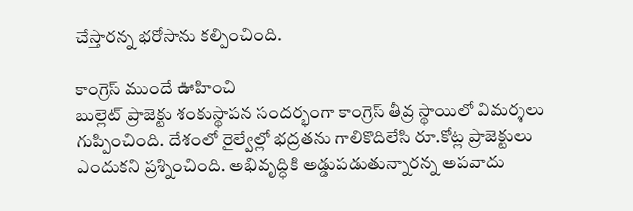చేస్తారన్న భరోసాను కల్పించింది.

కాంగ్రెస్ ముందే ఊహించి
బుల్లెట్ ప్రాజెక్టు శంకుస్థాపన సందర్భంగా కాంగ్రెస్ తీవ్ర స్థాయిలో విమర్శలు గుప్పించింది. దేశంలో రైల్వేల్లో భద్రతను గాలికొదిలేసి రూ.కోట్ల ప్రాజెక్టులు ఎందుకని ప్రశ్నించింది. అభివృద్ధికి అడ్డుపడుతున్నారన్న అపవాదు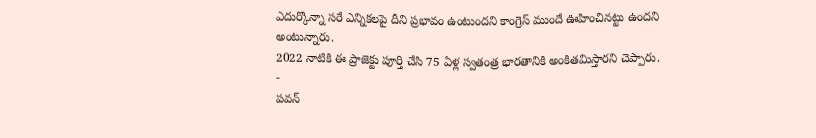ఎదుర్కొన్నా సరే ఎన్నికలపై దీని ప్రభావం ఉంటుందని కాంగ్రెస్ ముందే ఊహించినట్టు ఉందని అంటున్నారు.
2022 నాటికి ఈ ప్రాజెక్టు పూర్తి చేసి 75 ఏళ్ల స్వతంత్ర భారతానికి అంకితమిస్తారని చెప్పారు.
-
పవన్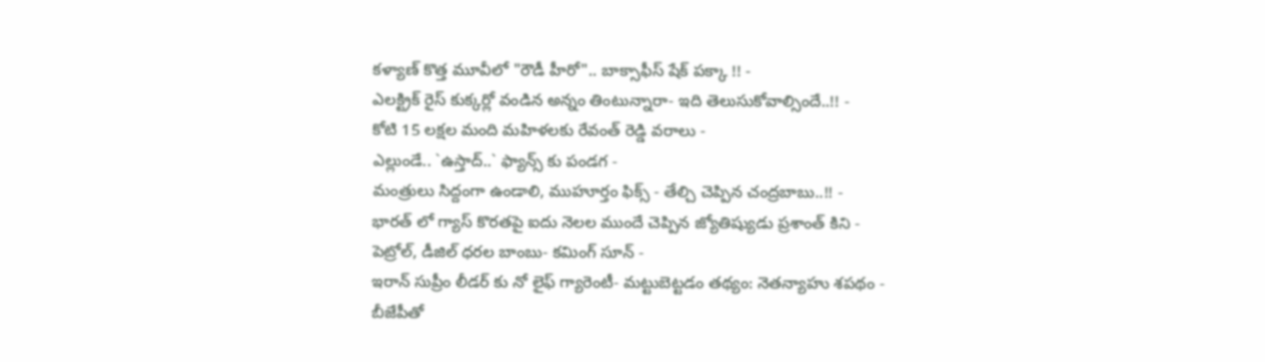కళ్యాణ్ కొత్త మూవీలో "రౌడీ హీరో".. బాక్సాఫీస్ షేక్ పక్కా !! -
ఎలక్ట్రిక్ రైస్ కుక్కర్లో వండిన అన్నం తింటున్నారా- ఇది తెలుసుకోవాల్సిందే..!! -
కోటి 15 లక్షల మంది మహిళలకు రేవంత్ రెడ్డి వరాలు -
ఎల్లుండే.. `ఉస్తాద్..` ఫ్యాన్స్ కు పండగ -
మంత్రులు సిద్దంగా ఉండాలి, ముహూర్తం ఫిక్స్ - తేల్చి చెప్పిన చంద్రబాబు..!! -
భారత్ లో గ్యాస్ కొరతపై ఐదు నెలల ముందే చెప్పిన జ్యోతిష్యుడు ప్రశాంత్ కిని -
పెట్రోల్, డీజిల్ ధరల బాంబు- కమింగ్ సూన్ -
ఇరాన్ సుప్రీం లీడర్ కు నో లైఫ్ గ్యారెంటీ- మట్టుబెట్టడం తథ్యం: నెతన్యాహు శపథం -
బీజేపీతో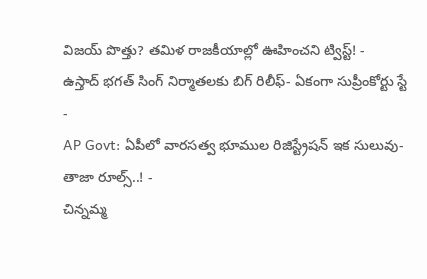విజయ్ పొత్తు? తమిళ రాజకీయాల్లో ఊహించని ట్విస్ట్! -
ఉస్తాద్ భగత్ సింగ్ నిర్మాతలకు బిగ్ రిలీఫ్- ఏకంగా సుప్రీంకోర్టు స్టే -
AP Govt: ఏపీలో వారసత్వ భూముల రిజిస్ట్రేషన్ ఇక సులువు-తాజా రూల్స్..! -
చిన్నమ్మ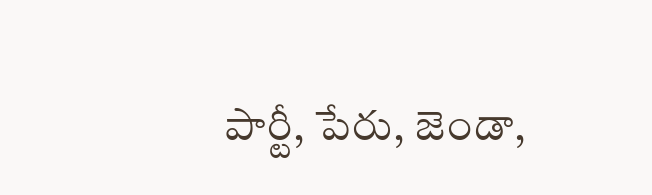పార్టీ, పేరు, జెండా,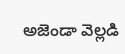అజెండా వెల్లడి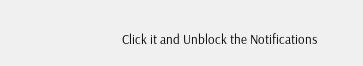Click it and Unblock the Notifications